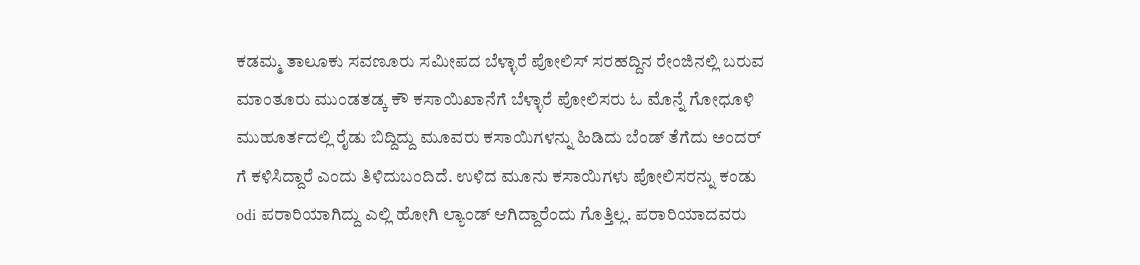ಕಡಮ್ಮ ತಾಲೂಕು ಸವಣೂರು ಸಮೀಪದ ಬೆಳ್ಳಾರೆ ಪೋಲಿಸ್ ಸರಹದ್ದಿನ ರೇಂಜಿನಲ್ಲಿ ಬರುವ ಮಾಂತೂರು ಮುಂಡತಡ್ಕ ಕೌ ಕಸಾಯಿಖಾನೆಗೆ ಬೆಳ್ಳಾರೆ ಪೋಲಿಸರು ಓ ಮೊನ್ನೆ ಗೋಧೂಳಿ ಮುಹೂರ್ತದಲ್ಲಿ ರೈಡು ಬಿದ್ದಿದ್ದು ಮೂವರು ಕಸಾಯಿಗಳನ್ನು ಹಿಡಿದು ಬೆಂಡ್ ತೆಗೆದು ಅಂದರ್ ಗೆ ಕಳಿಸಿದ್ದಾರೆ ಎಂದು ತಿಳಿದುಬಂದಿದೆ. ಉಳಿದ ಮೂನು ಕಸಾಯಿಗಳು ಪೋಲಿಸರನ್ನು ಕಂಡು odi ಪರಾರಿಯಾಗಿದ್ದು ಎಲ್ಲಿ ಹೋಗಿ ಲ್ಯಾಂಡ್ ಆಗಿದ್ದಾರೆಂದು ಗೊತ್ತಿಲ್ಲ. ಪರಾರಿಯಾದವರು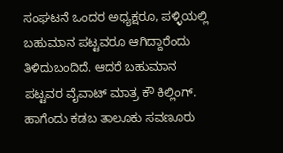ಸಂಘಟನೆ ಒಂದರ ಅಧ್ಯಕ್ಷರೂ, ಪಳ್ಳಿಯಲ್ಲಿ ಬಹುಮಾನ ಪಟ್ಟವರೂ ಆಗಿದ್ದಾರೆಂದು ತಿಳಿದುಬಂದಿದೆ. ಆದರೆ ಬಹುಮಾನ ಪಟ್ಟವರ ವೈವಾಟ್ ಮಾತ್ರ ಕೌ ಕಿಲ್ಲಿಂಗ್.
ಹಾಗೆಂದು ಕಡಬ ತಾಲೂಕು ಸವಣೂರು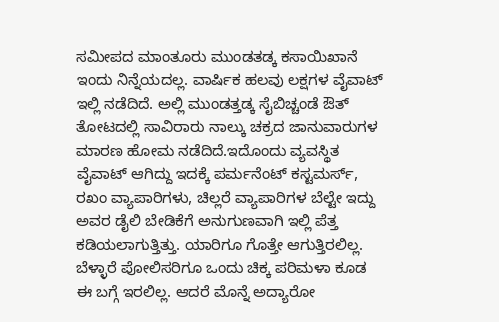ಸಮೀಪದ ಮಾಂತೂರು ಮುಂಡತಡ್ಕ ಕಸಾಯಿಖಾನೆ ಇಂದು ನಿನ್ನೆಯದಲ್ಲ. ವಾರ್ಷಿಕ ಹಲವು ಲಕ್ಷಗಳ ವೈವಾಟ್ ಇಲ್ಲಿ ನಡೆದಿದೆ. ಅಲ್ಲಿ ಮುಂಡತ್ತಡ್ಕ ಸೈಬಿಚ್ಚಂಡೆ ಔತ್ ತೋಟದಲ್ಲಿ ಸಾವಿರಾರು ನಾಲ್ಕು ಚಕ್ರದ ಜಾನುವಾರುಗಳ ಮಾರಣ ಹೋಮ ನಡೆದಿದೆ.ಇದೊಂದು ವ್ಯವಸ್ಥಿತ ವೈವಾಟ್ ಆಗಿದ್ದು ಇದಕ್ಕೆ ಪರ್ಮನೆಂಟ್ ಕಸ್ಟಮರ್ಸ್, ರಖಂ ವ್ಯಾಪಾರಿಗಳು, ಚಿಲ್ಲರೆ ವ್ಯಾಪಾರಿಗಳ ಬೆಲ್ಟೇ ಇದ್ದು ಅವರ ಡೈಲಿ ಬೇಡಿಕೆಗೆ ಅನುಗುಣವಾಗಿ ಇಲ್ಲಿ ಪೆತ್ತ ಕಡಿಯಲಾಗುತ್ತಿತ್ತು. ಯಾರಿಗೂ ಗೊತ್ತೇ ಆಗುತ್ತಿರಲಿಲ್ಲ. ಬೆಳ್ಳಾರೆ ಪೋಲಿಸರಿಗೂ ಒಂದು ಚಿಕ್ಕ ಪರಿಮಳಾ ಕೂಡ ಈ ಬಗ್ಗೆ ಇರಲಿಲ್ಲ. ಆದರೆ ಮೊನ್ನೆ ಅದ್ಯಾರೋ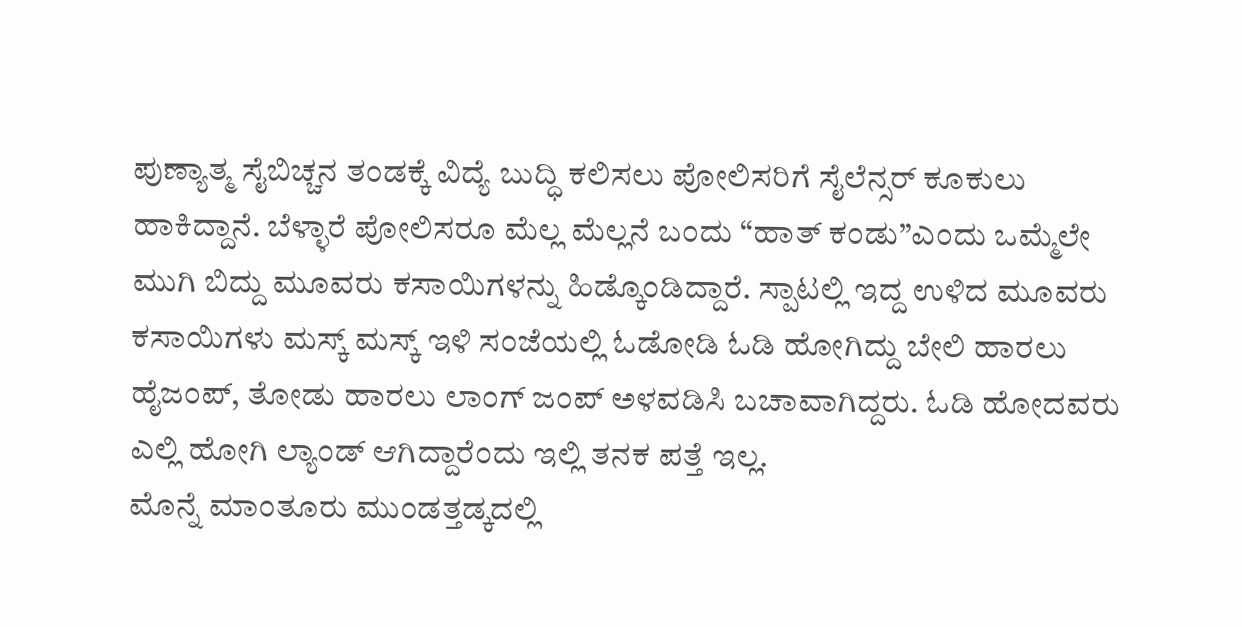ಪುಣ್ಯಾತ್ಮ ಸೈಬಿಚ್ಚನ ತಂಡಕ್ಕೆ ವಿದ್ಯೆ ಬುದ್ಧಿ ಕಲಿಸಲು ಪೋಲಿಸರಿಗೆ ಸೈಲೆನ್ಸರ್ ಕೂಕುಲು ಹಾಕಿದ್ದಾನೆ. ಬೆಳ್ಳಾರೆ ಪೋಲಿಸರೂ ಮೆಲ್ಲ ಮೆಲ್ಲನೆ ಬಂದು “ಹಾತ್ ಕಂಡು”ಎಂದು ಒಮ್ಮೆಲೇ ಮುಗಿ ಬಿದ್ದು ಮೂವರು ಕಸಾಯಿಗಳನ್ನು ಹಿಡ್ಕೊಂಡಿದ್ದಾರೆ. ಸ್ಪಾಟಲ್ಲಿ ಇದ್ದ ಉಳಿದ ಮೂವರು ಕಸಾಯಿಗಳು ಮಸ್ಕ್ ಮಸ್ಕ್ ಇಳಿ ಸಂಜೆಯಲ್ಲಿ ಓಡೋಡಿ ಓಡಿ ಹೋಗಿದ್ದು ಬೇಲಿ ಹಾರಲು ಹೈಜಂಪ್, ತೋಡು ಹಾರಲು ಲಾಂಗ್ ಜಂಪ್ ಅಳವಡಿಸಿ ಬಚಾವಾಗಿದ್ದರು. ಓಡಿ ಹೋದವರು ಎಲ್ಲಿ ಹೋಗಿ ಲ್ಯಾಂಡ್ ಆಗಿದ್ದಾರೆಂದು ಇಲ್ಲಿ ತನಕ ಪತ್ತೆ ಇಲ್ಲ.
ಮೊನ್ನೆ ಮಾಂತೂರು ಮುಂಡತ್ತಡ್ಕದಲ್ಲಿ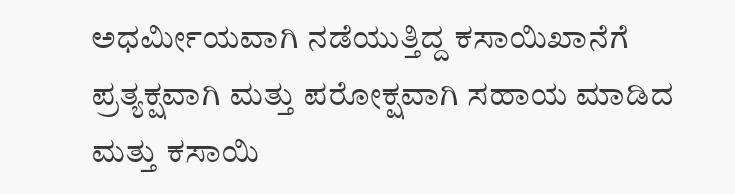ಅಧರ್ಮೀಯವಾಗಿ ನಡೆಯುತ್ತಿದ್ದ ಕಸಾಯಿಖಾನೆಗೆ ಪ್ರತ್ಯಕ್ಷವಾಗಿ ಮತ್ತು ಪರೋಕ್ಷವಾಗಿ ಸಹಾಯ ಮಾಡಿದ ಮತ್ತು ಕಸಾಯಿ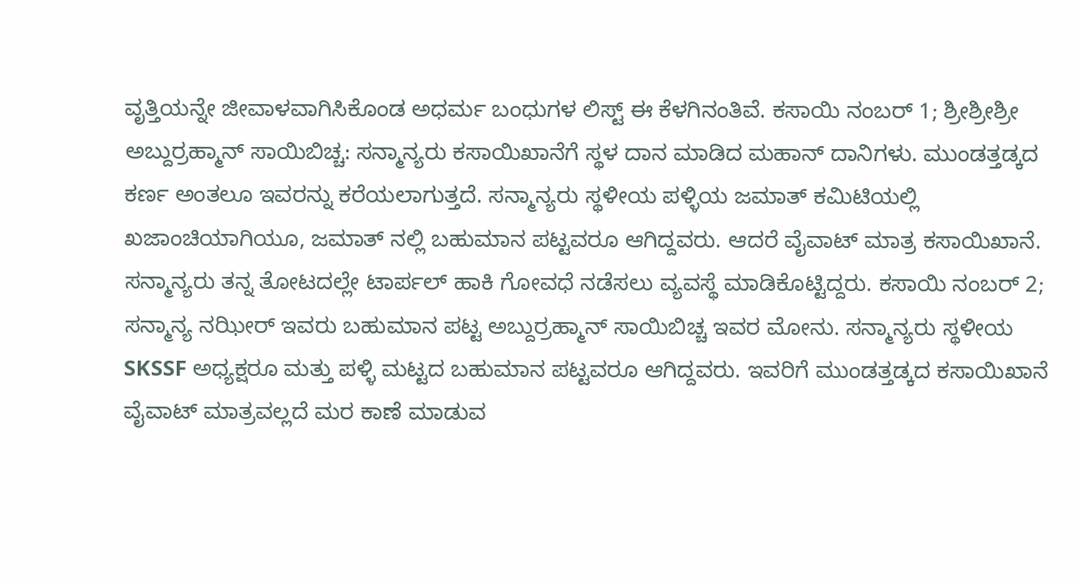ವೃತ್ತಿಯನ್ನೇ ಜೀವಾಳವಾಗಿಸಿಕೊಂಡ ಅಧರ್ಮ ಬಂಧುಗಳ ಲಿಸ್ಟ್ ಈ ಕೆಳಗಿನಂತಿವೆ. ಕಸಾಯಿ ನಂಬರ್ 1; ಶ್ರೀಶ್ರೀಶ್ರೀ ಅಬ್ದುರ್ರಹ್ಮಾನ್ ಸಾಯಿಬಿಚ್ಚ: ಸನ್ಮಾನ್ಯರು ಕಸಾಯಿಖಾನೆಗೆ ಸ್ಥಳ ದಾನ ಮಾಡಿದ ಮಹಾನ್ ದಾನಿಗಳು. ಮುಂಡತ್ತಡ್ಕದ ಕರ್ಣ ಅಂತಲೂ ಇವರನ್ನು ಕರೆಯಲಾಗುತ್ತದೆ. ಸನ್ಮಾನ್ಯರು ಸ್ಥಳೀಯ ಪಳ್ಳಿಯ ಜಮಾತ್ ಕಮಿಟಿಯಲ್ಲಿ ಖಜಾಂಚಿಯಾಗಿಯೂ, ಜಮಾತ್ ನಲ್ಲಿ ಬಹುಮಾನ ಪಟ್ಟವರೂ ಆಗಿದ್ದವರು. ಆದರೆ ವೈವಾಟ್ ಮಾತ್ರ ಕಸಾಯಿಖಾನೆ. ಸನ್ಮಾನ್ಯರು ತನ್ನ ತೋಟದಲ್ಲೇ ಟಾರ್ಪಲ್ ಹಾಕಿ ಗೋವಧೆ ನಡೆಸಲು ವ್ಯವಸ್ಥೆ ಮಾಡಿಕೊಟ್ಟಿದ್ದರು. ಕಸಾಯಿ ನಂಬರ್ 2; ಸನ್ಮಾನ್ಯ ನಝೀರ್ ಇವರು ಬಹುಮಾನ ಪಟ್ಟ ಅಬ್ದುರ್ರಹ್ಮಾನ್ ಸಾಯಿಬಿಚ್ಚ ಇವರ ಮೋನು. ಸನ್ಮಾನ್ಯರು ಸ್ಥಳೀಯ SKSSF ಅಧ್ಯಕ್ಷರೂ ಮತ್ತು ಪಳ್ಳಿ ಮಟ್ಟದ ಬಹುಮಾನ ಪಟ್ಟವರೂ ಆಗಿದ್ದವರು. ಇವರಿಗೆ ಮುಂಡತ್ತಡ್ಕದ ಕಸಾಯಿಖಾನೆ ವೈವಾಟ್ ಮಾತ್ರವಲ್ಲದೆ ಮರ ಕಾಣೆ ಮಾಡುವ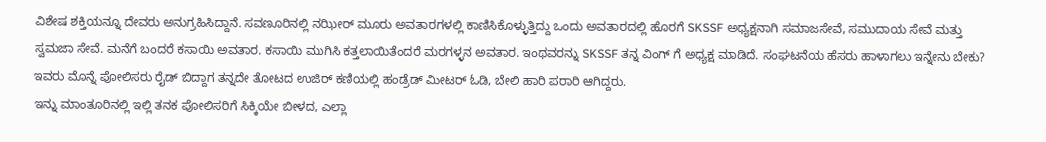ವಿಶೇಷ ಶಕ್ತಿಯನ್ನೂ ದೇವರು ಅನುಗ್ರಹಿಸಿದ್ದಾನೆ. ಸವಣೂರಿನಲ್ಲಿ ನಝೀರ್ ಮೂರು ಅವತಾರಗಳಲ್ಲಿ ಕಾಣಿಸಿಕೊಳ್ಳುತ್ತಿದ್ದು ಒಂದು ಅವತಾರದಲ್ಲಿ ಹೊರಗೆ SKSSF ಅಧ್ಯಕ್ಷನಾಗಿ ಸಮಾಜಸೇವೆ, ಸಮುದಾಯ ಸೇವೆ ಮತ್ತು ಸ್ವಮಜಾ ಸೇವೆ. ಮನೆಗೆ ಬಂದರೆ ಕಸಾಯಿ ಅವತಾರ. ಕಸಾಯಿ ಮುಗಿಸಿ ಕತ್ತಲಾಯಿತೆಂದರೆ ಮರಗಳ್ಳನ ಅವತಾರ. ಇಂಥವರನ್ನು SKSSF ತನ್ನ ವಿಂಗ್ ಗೆ ಅಧ್ಯಕ್ಷ ಮಾಡಿದೆ. ಸಂಘಟನೆಯ ಹೆಸರು ಹಾಳಾಗಲು ಇನ್ನೇನು ಬೇಕು? ಇವರು ಮೊನ್ನೆ ಪೋಲಿಸರು ರೈಡ್ ಬಿದ್ದಾಗ ತನ್ನದೇ ತೋಟದ ಉಜಿರ್ ಕಣಿಯಲ್ಲಿ ಹಂಡ್ರೆಡ್ ಮೀಟರ್ ಓಡಿ, ಬೇಲಿ ಹಾರಿ ಪರಾರಿ ಆಗಿದ್ದರು.
ಇನ್ನು ಮಾಂತೂರಿನಲ್ಲಿ ಇಲ್ಲಿ ತನಕ ಪೋಲಿಸರಿಗೆ ಸಿಕ್ಕಿಯೇ ಬೀಳದ, ಎಲ್ಲಾ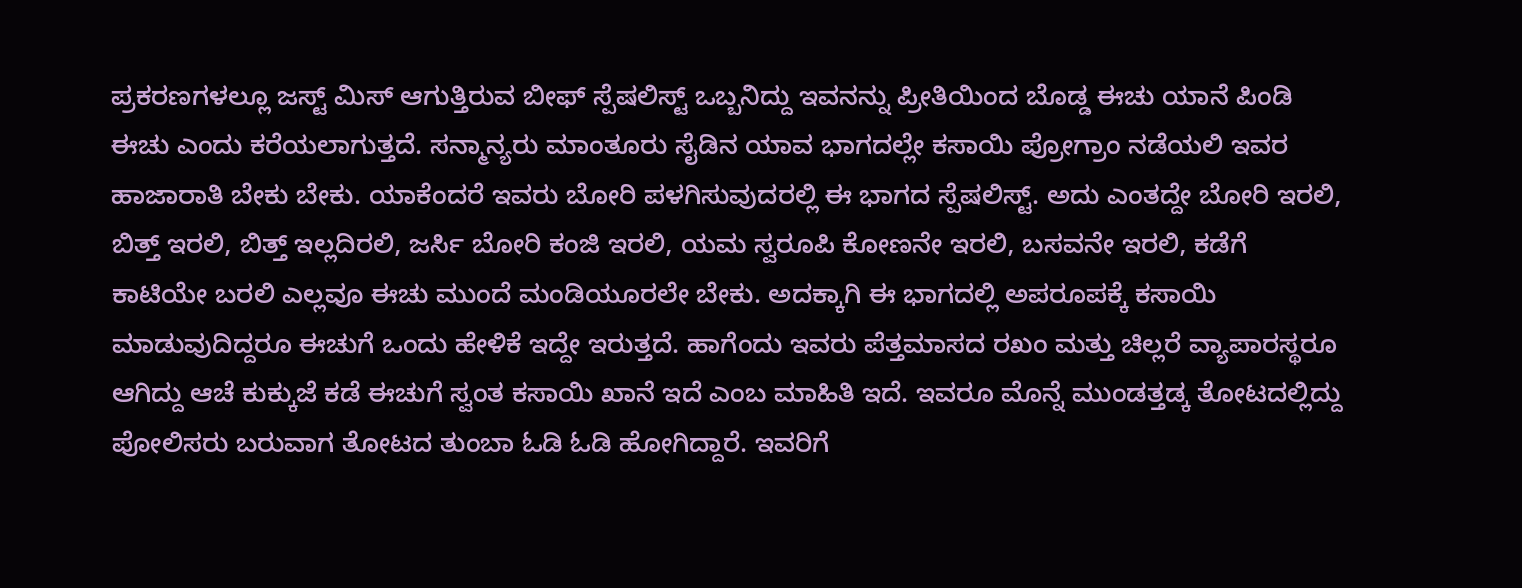ಪ್ರಕರಣಗಳಲ್ಲೂ ಜಸ್ಟ್ ಮಿಸ್ ಆಗುತ್ತಿರುವ ಬೀಫ್ ಸ್ಪೆಷಲಿಸ್ಟ್ ಒಬ್ಬನಿದ್ದು ಇವನನ್ನು ಪ್ರೀತಿಯಿಂದ ಬೊಡ್ಡ ಈಚು ಯಾನೆ ಪಿಂಡಿ ಈಚು ಎಂದು ಕರೆಯಲಾಗುತ್ತದೆ. ಸನ್ಮಾನ್ಯರು ಮಾಂತೂರು ಸೈಡಿನ ಯಾವ ಭಾಗದಲ್ಲೇ ಕಸಾಯಿ ಪ್ರೋಗ್ರಾಂ ನಡೆಯಲಿ ಇವರ ಹಾಜಾರಾತಿ ಬೇಕು ಬೇಕು. ಯಾಕೆಂದರೆ ಇವರು ಬೋರಿ ಪಳಗಿಸುವುದರಲ್ಲಿ ಈ ಭಾಗದ ಸ್ಪೆಷಲಿಸ್ಟ್. ಅದು ಎಂತದ್ದೇ ಬೋರಿ ಇರಲಿ, ಬಿತ್ತ್ ಇರಲಿ, ಬಿತ್ತ್ ಇಲ್ಲದಿರಲಿ, ಜರ್ಸಿ ಬೋರಿ ಕಂಜಿ ಇರಲಿ, ಯಮ ಸ್ವರೂಪಿ ಕೋಣನೇ ಇರಲಿ, ಬಸವನೇ ಇರಲಿ, ಕಡೆಗೆ ಕಾಟಿಯೇ ಬರಲಿ ಎಲ್ಲವೂ ಈಚು ಮುಂದೆ ಮಂಡಿಯೂರಲೇ ಬೇಕು. ಅದಕ್ಕಾಗಿ ಈ ಭಾಗದಲ್ಲಿ ಅಪರೂಪಕ್ಕೆ ಕಸಾಯಿ ಮಾಡುವುದಿದ್ದರೂ ಈಚುಗೆ ಒಂದು ಹೇಳಿಕೆ ಇದ್ದೇ ಇರುತ್ತದೆ. ಹಾಗೆಂದು ಇವರು ಪೆತ್ತಮಾಸದ ರಖಂ ಮತ್ತು ಚಿಲ್ಲರೆ ವ್ಯಾಪಾರಸ್ಥರೂ ಆಗಿದ್ದು ಆಚೆ ಕುಕ್ಕುಜೆ ಕಡೆ ಈಚುಗೆ ಸ್ವಂತ ಕಸಾಯಿ ಖಾನೆ ಇದೆ ಎಂಬ ಮಾಹಿತಿ ಇದೆ. ಇವರೂ ಮೊನ್ನೆ ಮುಂಡತ್ತಡ್ಕ ತೋಟದಲ್ಲಿದ್ದು ಪೋಲಿಸರು ಬರುವಾಗ ತೋಟದ ತುಂಬಾ ಓಡಿ ಓಡಿ ಹೋಗಿದ್ದಾರೆ. ಇವರಿಗೆ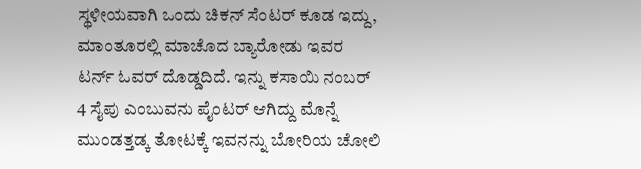ಸ್ಥಳೀಯವಾಗಿ ಒಂದು ಚಿಕನ್ ಸೆಂಟರ್ ಕೂಡ ಇದ್ದು, ಮಾಂತೂರಲ್ಲಿ ಮಾಚೊದ ಬ್ಯಾರೋಡು ಇವರ ಟರ್ನ್ ಓವರ್ ದೊಡ್ಡದಿದೆ. ಇನ್ನು ಕಸಾಯಿ ನಂಬರ್ 4 ಸೈಪು ಎಂಬುವನು ಪೈಂಟರ್ ಆಗಿದ್ದು ಮೊನ್ನೆ ಮುಂಡತ್ತಡ್ಕ ತೋಟಕ್ಕೆ ಇವನನ್ನು ಬೋರಿಯ ಚೋಲಿ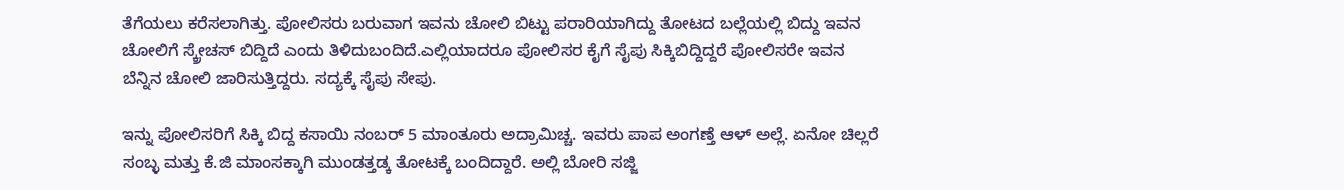ತೆಗೆಯಲು ಕರೆಸಲಾಗಿತ್ತು. ಪೋಲಿಸರು ಬರುವಾಗ ಇವನು ಚೋಲಿ ಬಿಟ್ಟು ಪರಾರಿಯಾಗಿದ್ದು ತೋಟದ ಬಲ್ಲೆಯಲ್ಲಿ ಬಿದ್ದು ಇವನ ಚೋಲಿಗೆ ಸ್ಕ್ರೇಚಸ್ ಬಿದ್ದಿದೆ ಎಂದು ತಿಳಿದುಬಂದಿದೆ.ಎಲ್ಲಿಯಾದರೂ ಪೋಲಿಸರ ಕೈಗೆ ಸೈಪು ಸಿಕ್ಕಿಬಿದ್ದಿದ್ದರೆ ಪೋಲಿಸರೇ ಇವನ ಬೆನ್ನಿನ ಚೋಲಿ ಜಾರಿಸುತ್ತಿದ್ದರು. ಸದ್ಯಕ್ಕೆ ಸೈಪು ಸೇಪು.

ಇನ್ನು ಪೋಲಿಸರಿಗೆ ಸಿಕ್ಕಿ ಬಿದ್ದ ಕಸಾಯಿ ನಂಬರ್ 5 ಮಾಂತೂರು ಅದ್ರಾಮಿಚ್ಚ. ಇವರು ಪಾಪ ಅಂಗಣ್ತೆ ಆಳ್ ಅಲ್ಲೆ. ಏನೋ ಚಿಲ್ಲರೆ ಸಂಬ್ಳ ಮತ್ತು ಕೆ.ಜಿ ಮಾಂಸಕ್ಕಾಗಿ ಮುಂಡತ್ತಡ್ಕ ತೋಟಕ್ಕೆ ಬಂದಿದ್ದಾರೆ. ಅಲ್ಲಿ ಬೋರಿ ಸಜ್ಜಿ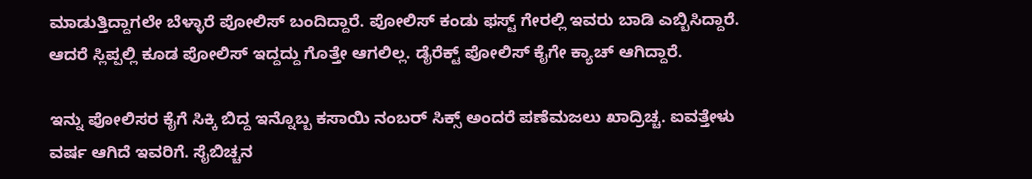ಮಾಡುತ್ತಿದ್ದಾಗಲೇ ಬೆಳ್ಳಾರೆ ಪೋಲಿಸ್ ಬಂದಿದ್ದಾರೆ. ಪೋಲಿಸ್ ಕಂಡು ಫಸ್ಟ್ ಗೇರಲ್ಲಿ ಇವರು ಬಾಡಿ ಎಬ್ಬಿಸಿದ್ದಾರೆ. ಆದರೆ ಸ್ಲಿಪ್ಪಲ್ಲಿ ಕೂಡ ಪೋಲಿಸ್ ಇದ್ದದ್ದು ಗೊತ್ತೇ ಆಗಲಿಲ್ಲ. ಡೈರೆಕ್ಟ್ ಪೋಲಿಸ್ ಕೈಗೇ ಕ್ಯಾಚ್ ಆಗಿದ್ದಾರೆ.

ಇನ್ನು ಪೋಲಿಸರ ಕೈಗೆ ಸಿಕ್ಕಿ ಬಿದ್ದ ಇನ್ನೊಬ್ಬ ಕಸಾಯಿ ನಂಬರ್ ಸಿಕ್ಸ್ ಅಂದರೆ ಪಣೆಮಜಲು ಖಾದ್ರಿಚ್ಚ. ಐವತ್ತೇಳು ವರ್ಷ ಆಗಿದೆ ಇವರಿಗೆ. ಸೈಬಿಚ್ಚನ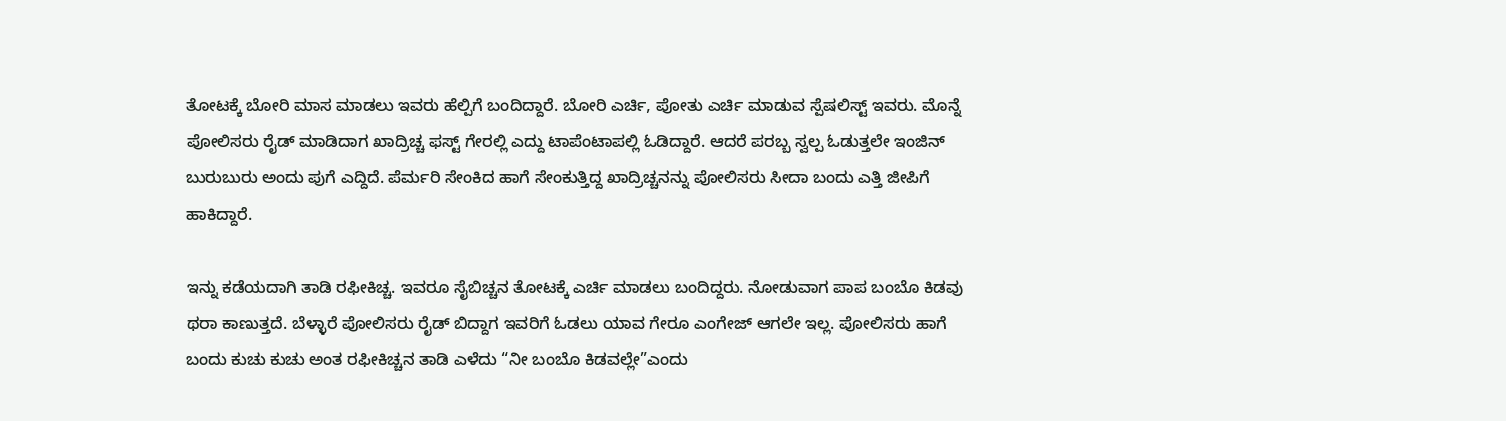ತೋಟಕ್ಕೆ ಬೋರಿ ಮಾಸ ಮಾಡಲು ಇವರು ಹೆಲ್ಪಿಗೆ ಬಂದಿದ್ದಾರೆ. ಬೋರಿ ಎರ್ಚಿ, ಪೋತು ಎರ್ಚಿ ಮಾಡುವ ಸ್ಪೆಷಲಿಸ್ಟ್ ಇವರು. ಮೊನ್ನೆ ಪೋಲಿಸರು ರೈಡ್ ಮಾಡಿದಾಗ ಖಾದ್ರಿಚ್ಚ ಫಸ್ಟ್ ಗೇರಲ್ಲಿ ಎದ್ದು ಟಾಪೆಂಟಾಪಲ್ಲಿ ಓಡಿದ್ದಾರೆ. ಆದರೆ ಪರಬ್ಬ ಸ್ವಲ್ಪ ಓಡುತ್ತಲೇ ಇಂಜಿನ್ ಬುರುಬುರು ಅಂದು ಪುಗೆ ಎದ್ದಿದೆ. ಪೆರ್ಮರಿ ಸೇಂಕಿದ ಹಾಗೆ ಸೇಂಕುತ್ತಿದ್ದ ಖಾದ್ರಿಚ್ಚನನ್ನು ಪೋಲಿಸರು ಸೀದಾ ಬಂದು ಎತ್ತಿ ಜೀಪಿಗೆ ಹಾಕಿದ್ದಾರೆ.

ಇನ್ನು ಕಡೆಯದಾಗಿ ತಾಡಿ ರಫೀಕಿಚ್ಚ. ಇವರೂ ಸೈಬಿಚ್ಚನ ತೋಟಕ್ಕೆ ಎರ್ಚಿ ಮಾಡಲು ಬಂದಿದ್ದರು. ನೋಡುವಾಗ ಪಾಪ ಬಂಬೊ ಕಿಡವು ಥರಾ ಕಾಣುತ್ತದೆ. ಬೆಳ್ಳಾರೆ ಪೋಲಿಸರು ರೈಡ್ ಬಿದ್ದಾಗ ಇವರಿಗೆ ಓಡಲು ಯಾವ ಗೇರೂ ಎಂಗೇಜ್ ಆಗಲೇ ಇಲ್ಲ. ಪೋಲಿಸರು ಹಾಗೆ ಬಂದು ಕುಚು ಕುಚು ಅಂತ ರಫೀಕಿಚ್ಚನ ತಾಡಿ ಎಳೆದು “ನೀ ಬಂಬೊ ಕಿಡವಲ್ಲೇ”ಎಂದು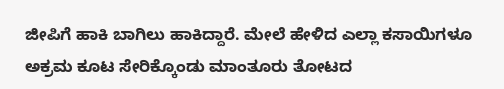ಜೀಪಿಗೆ ಹಾಕಿ ಬಾಗಿಲು ಹಾಕಿದ್ದಾರೆ. ಮೇಲೆ ಹೇಳಿದ ಎಲ್ಲಾ ಕಸಾಯಿಗಳೂ ಅಕ್ರಮ ಕೂಟ ಸೇರಿಕ್ಕೊಂಡು ಮಾಂತೂರು ತೋಟದ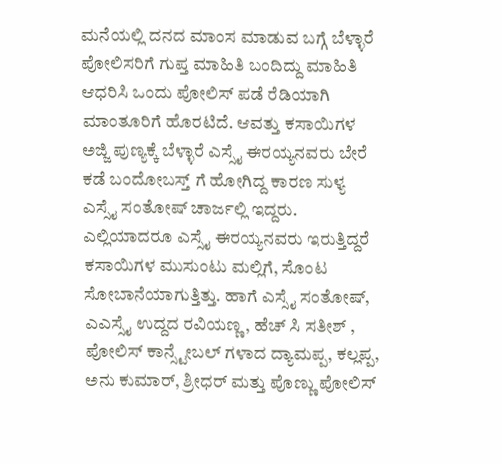ಮನೆಯಲ್ಲಿ ದನದ ಮಾಂಸ ಮಾಡುವ ಬಗ್ಗೆ ಬೆಳ್ಳಾರೆ ಪೋಲಿಸರಿಗೆ ಗುಪ್ತ ಮಾಹಿತಿ ಬಂದಿದ್ದು ಮಾಹಿತಿ ಆಧರಿಸಿ ಒಂದು ಪೋಲಿಸ್ ಪಡೆ ರೆಡಿಯಾಗಿ ಮಾಂತೂರಿಗೆ ಹೊರಟಿದೆ. ಆವತ್ತು ಕಸಾಯಿಗಳ ಅಜ್ಜಿ ಪುಣ್ಯಕ್ಕೆ ಬೆಳ್ಳಾರೆ ಎಸ್ಸೈ ಈರಯ್ಯನವರು ಬೇರೆ ಕಡೆ ಬಂದೋಬಸ್ತ್ ಗೆ ಹೋಗಿದ್ದ ಕಾರಣ ಸುಳ್ಯ ಎಸ್ಸೈ ಸಂತೋಷ್ ಚಾರ್ಜಲ್ಲಿ ಇದ್ದರು. ಎಲ್ಲಿಯಾದರೂ ಎಸ್ಸೈ ಈರಯ್ಯನವರು ಇರುತ್ತಿದ್ದರೆ ಕಸಾಯಿಗಳ ಮುಸುಂಟು ಮಲ್ಲಿಗೆ, ಸೊಂಟ ಸೋಬಾನೆಯಾಗುತ್ತಿತ್ತು. ಹಾಗೆ ಎಸ್ಸೈ ಸಂತೋಷ್, ಎಎಸ್ಸೈ ಉದ್ದದ ರವಿಯಣ್ಣ, ಹೆಚ್ ಸಿ ಸತೀಶ್ , ಪೋಲಿಸ್ ಕಾನ್ಸ್ಟೇಬಲ್ ಗಳಾದ ದ್ಯಾಮಪ್ಪ, ಕಲ್ಲಪ್ಪ, ಅನು ಕುಮಾರ್, ಶ್ರೀಧರ್ ಮತ್ತು ಪೊಣ್ಣು ಪೋಲಿಸ್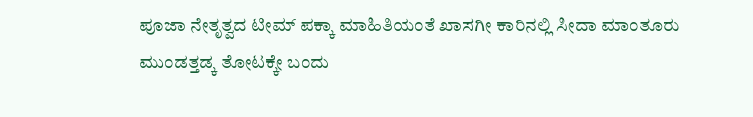ಪೂಜಾ ನೇತೃತ್ವದ ಟೀಮ್ ಪಕ್ಕಾ ಮಾಹಿತಿಯಂತೆ ಖಾಸಗೀ ಕಾರಿನಲ್ಲಿ ಸೀದಾ ಮಾಂತೂರು ಮುಂಡತ್ತಡ್ಕ ತೋಟಕ್ಕೇ ಬಂದು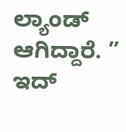ಲ್ಯಾಂಡ್ ಆಗಿದ್ದಾರೆ. ” ಇದ್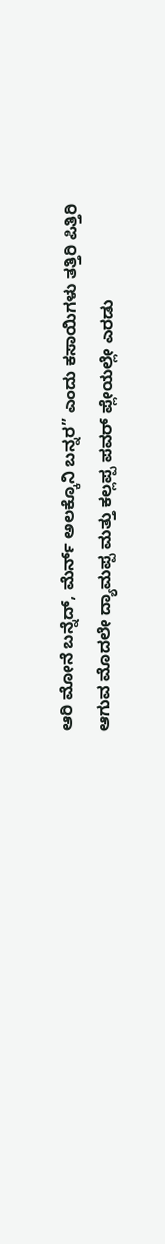ಆರಿ ಮೋನೆ ಬನ್ನೆದ್, ಮೆರ್ನ್ ಅಲಕ್ಕೊನಿ ಬನ್ನರ” ಎಂದು ಕಸಾಯಿಗಳು ತತ್ತಿರಿ ಪಿತ್ತಿರಿ ಆಗುವ ಮೊದಲೇ ದ್ಯಾಮಪ್ಪ ಮತ್ತು ಕಲ್ಲಪ್ಪ ಪವರ್ ಪ್ಲೇಯಲ್ಲೇ ಎರಡು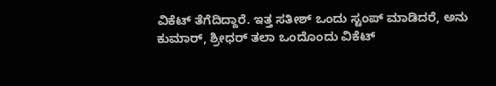ವಿಕೆಟ್ ತೆಗೆದಿದ್ದಾರೆ. ಇತ್ತ ಸತೀಶ್ ಒಂದು ಸ್ಟಂಪ್ ಮಾಡಿದರೆ, ಅನು ಕುಮಾರ್, ಶ್ರೀಧರ್ ತಲಾ ಒಂದೊಂದು ವಿಕೆಟ್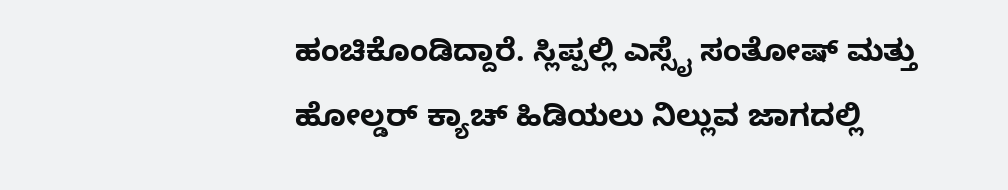ಹಂಚಿಕೊಂಡಿದ್ದಾರೆ. ಸ್ಲಿಪ್ಪಲ್ಲಿ ಎಸ್ಸೈ ಸಂತೋಷ್ ಮತ್ತು ಹೋಲ್ಡರ್ ಕ್ಯಾಚ್ ಹಿಡಿಯಲು ನಿಲ್ಲುವ ಜಾಗದಲ್ಲಿ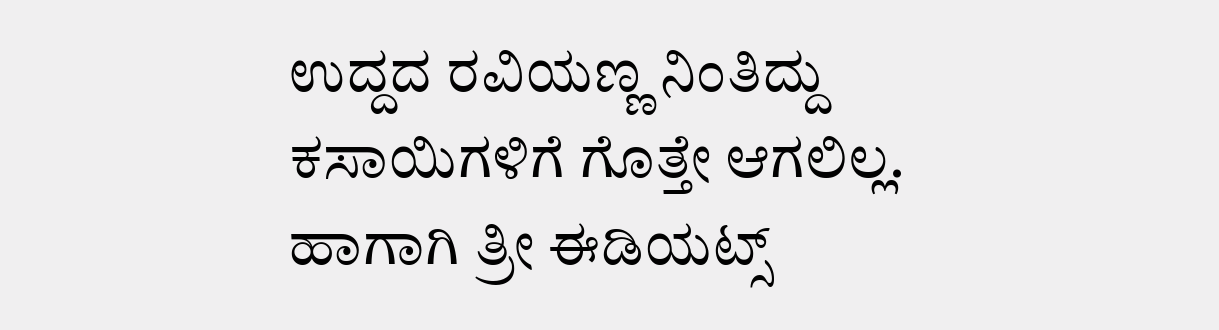ಉದ್ದದ ರವಿಯಣ್ಣ ನಿಂತಿದ್ದು ಕಸಾಯಿಗಳಿಗೆ ಗೊತ್ತೇ ಆಗಲಿಲ್ಲ. ಹಾಗಾಗಿ ತ್ರೀ ಈಡಿಯಟ್ಸ್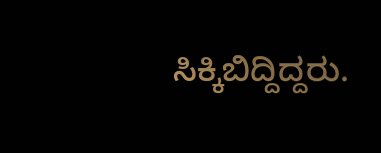ಸಿಕ್ಕಿಬಿದ್ದಿದ್ದರು.